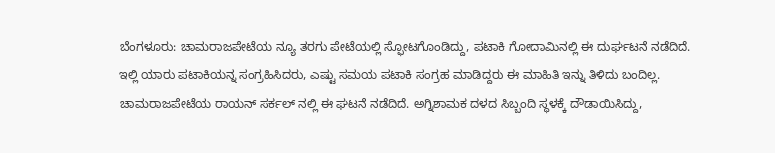ಬೆಂಗಳೂರು: ಚಾಮರಾಜಪೇಟೆಯ ನ್ಯೂ ತರಗು ಪೇಟೆಯಲ್ಲಿ ಸ್ಫೋಟಗೊಂಡಿದ್ದು, ಪಟಾಕಿ ಗೋದಾಮಿನಲ್ಲಿ ಈ ದುರ್ಘಟನೆ ನಡೆದಿದೆ.
ಇಲ್ಲಿ ಯಾರು ಪಟಾಕಿಯನ್ನ ಸಂಗ್ರಹಿಸಿದರು, ಎಷ್ಟು ಸಮಯ ಪಟಾಕಿ ಸಂಗ್ರಹ ಮಾಡಿದ್ದರು ಈ ಮಾಹಿತಿ ಇನ್ನು ತಿಳಿದು ಬಂದಿಲ್ಲ.
ಚಾಮರಾಜಪೇಟೆಯ ರಾಯನ್ ಸರ್ಕಲ್ ನಲ್ಲಿ ಈ ಘಟನೆ ನಡೆದಿದೆ. ಅಗ್ನಿಶಾಮಕ ದಳದ ಸಿಬ್ಬಂದಿ ಸ್ಥಳಕ್ಕೆ ದೌಡಾಯಿಸಿದ್ದು,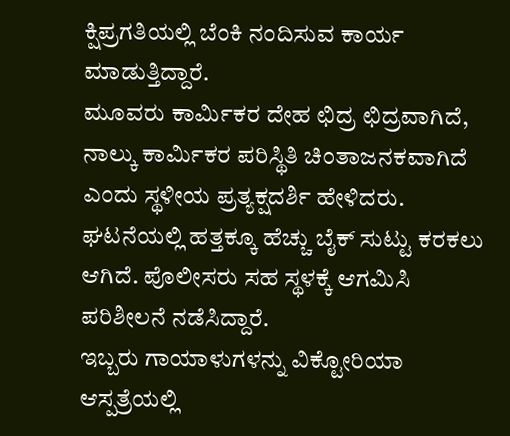ಕ್ಷಿಪ್ರಗತಿಯಲ್ಲಿ ಬೆಂಕಿ ನಂದಿಸುವ ಕಾರ್ಯ ಮಾಡುತ್ತಿದ್ದಾರೆ.
ಮೂವರು ಕಾರ್ಮಿಕರ ದೇಹ ಛಿದ್ರ ಛಿದ್ರವಾಗಿದೆ, ನಾಲ್ಕು ಕಾರ್ಮಿಕರ ಪರಿಸ್ಥಿತಿ ಚಿಂತಾಜನಕವಾಗಿದೆ ಎಂದು ಸ್ಥಳೀಯ ಪ್ರತ್ಯಕ್ಷದರ್ಶಿ ಹೇಳಿದರು.
ಘಟನೆಯಲ್ಲಿ ಹತ್ತಕ್ಕೂ ಹೆಚ್ಚು ಬೈಕ್ ಸುಟ್ಟು ಕರಕಲು ಆಗಿದೆ. ಪೊಲೀಸರು ಸಹ ಸ್ಥಳಕ್ಕೆ ಆಗಮಿಸಿ ಪರಿಶೀಲನೆ ನಡೆಸಿದ್ದಾರೆ.
ಇಬ್ಬರು ಗಾಯಾಳುಗಳನ್ನು ವಿಕ್ಟೋರಿಯಾ ಆಸ್ಪತ್ರೆಯಲ್ಲಿ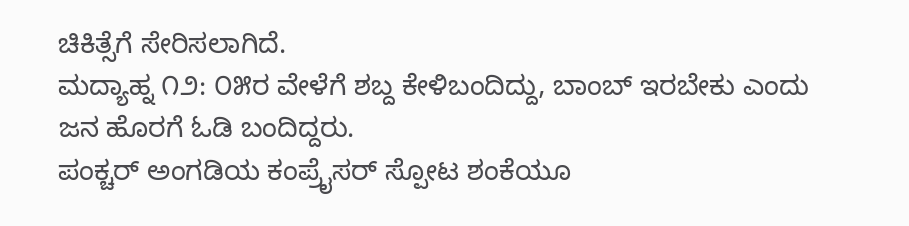ಚಿಕಿತ್ಸೆಗೆ ಸೇರಿಸಲಾಗಿದೆ.
ಮದ್ಯಾಹ್ನ ೧೨: ೦೫ರ ವೇಳೆಗೆ ಶಬ್ದ ಕೇಳಿಬಂದಿದ್ದು, ಬಾಂಬ್ ಇರಬೇಕು ಎಂದು ಜನ ಹೊರಗೆ ಓಡಿ ಬಂದಿದ್ದರು.
ಪಂಕ್ಚರ್ ಅಂಗಡಿಯ ಕಂಪ್ರೈಸರ್ ಸ್ಪೋಟ ಶಂಕೆಯೂ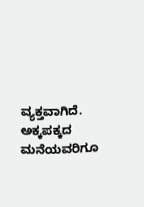ವ್ಯಕ್ತವಾಗಿದೆ. ಅಕ್ಕಪಕ್ಕದ ಮನೆಯವರಿಗೂ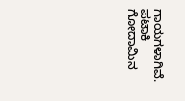ಗಾಯಗಳಾಗಿವೆ.
ಪಟಾಕಿ ಗೋದಾಮಿನ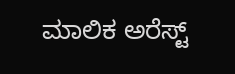ಮಾಲಿಕ ಅರೆಸ್ಟ್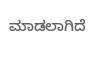ಮಾಡಲಾಗಿದೆ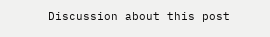Discussion about this post